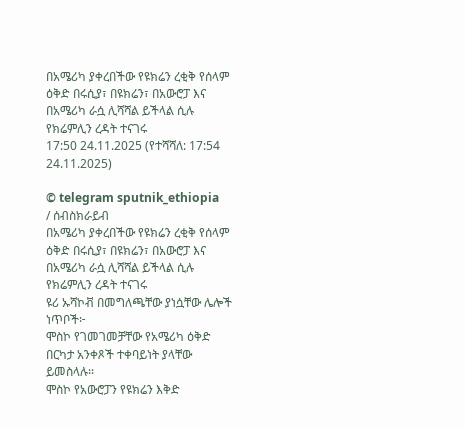በአሜሪካ ያቀረበችው የዩክሬን ረቂቅ የሰላም ዕቅድ በሩሲያ፣ በዩክሬን፣ በአውሮፓ እና በአሜሪካ ራሷ ሊሻሻል ይችላል ሲሉ የክሬምሊን ረዳት ተናገሩ
17:50 24.11.2025 (የተሻሻለ: 17:54 24.11.2025)

© telegram sputnik_ethiopia
/ ሰብስክራይብ
በአሜሪካ ያቀረበችው የዩክሬን ረቂቅ የሰላም ዕቅድ በሩሲያ፣ በዩክሬን፣ በአውሮፓ እና በአሜሪካ ራሷ ሊሻሻል ይችላል ሲሉ የክሬምሊን ረዳት ተናገሩ
ዩሪ ኡሻኮቭ በመግለጫቸው ያነሷቸው ሌሎች ነጥቦች፦
ሞስኮ የገመገመቻቸው የአሜሪካ ዕቅድ በርካታ አንቀጾች ተቀባይነት ያላቸው ይመስላሉ፡፡
ሞስኮ የአውሮፓን የዩክሬን እቅድ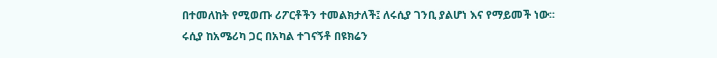በተመለከት የሚወጡ ሪፖርቶችን ተመልክታለች፤ ለሩሲያ ገንቢ ያልሆነ እና የማይመች ነው፡፡
ሩሲያ ከአሜሪካ ጋር በአካል ተገናኝቶ በዩክሬን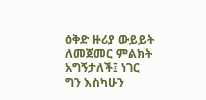ዕቅድ ዙሪያ ውይይት ለመጀመር ምልክት አግኝታለች፤ ነገር ግን እስካሁን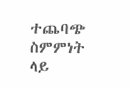ተጨባጭ ስምምነት ላይ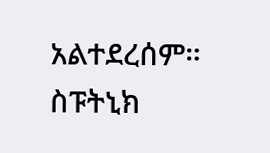አልተደረሰም።
ስፑትኒክ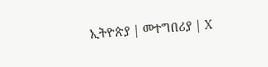ኢትዮጵያ | መተግበሪያ | X